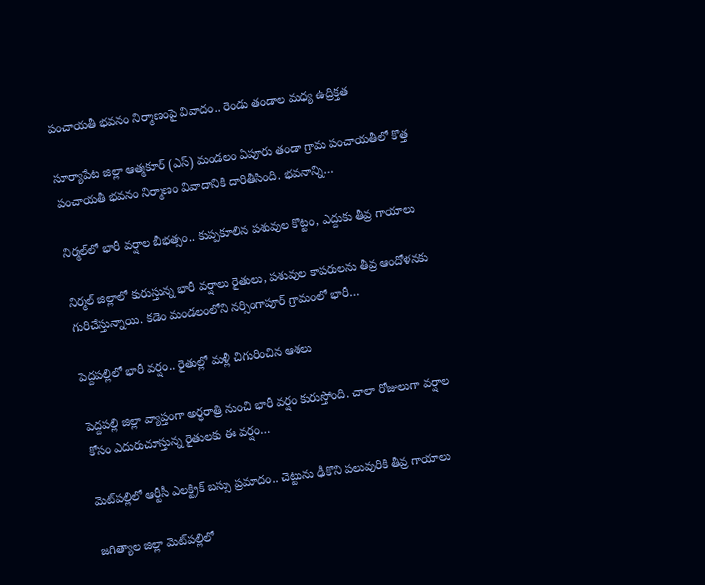పంచాయతీ భవనం నిర్మాణంపై వివాదం.. రెండు తండాల మధ్య ఉద్రిక్తత

సూర్యాపేట జిల్లా ఆత్మకూర్ (ఎస్) మండలం ఏపూరు తండా గ్రామ పంచాయతీలో కొత్త పంచాయతీ భవనం నిర్మాణం వివాదానికి దారితీసింది. భవనాన్ని…

నిర్మల్‌లో భారీ వర్షాల బీభత్సం.. కుప్పకూలిన పశువుల కొట్టం, ఎద్దుకు తీవ్ర గాయాలు

నిర్మల్ జిల్లాలో కురుస్తున్న భారీ వర్షాలు రైతులు, పశువుల కాపరులను తీవ్ర ఆందోళనకు గురిచేస్తున్నాయి. కడెం మండలంలోని నర్సింగాపూర్ గ్రామంలో భారీ…

పెద్దపల్లిలో భారీ వర్షం.. రైతుల్లో మళ్లీ చిగురించిన ఆశలు

పెద్దపల్లి జిల్లా వ్యాప్తంగా అర్ధరాత్రి నుంచి భారీ వర్షం కురుస్తోంది. చాలా రోజులుగా వర్షాల కోసం ఎదురుచూస్తున్న రైతులకు ఈ వర్షం…

మెట్‌పల్లిలో ఆర్టీసీ ఎలక్ట్రిక్ బస్సు ప్రమాదం.. చెట్టును ఢీకొని పలువురికి తీవ్ర గాయాలు

జగిత్యాల జిల్లా మెట్‌పల్లిలో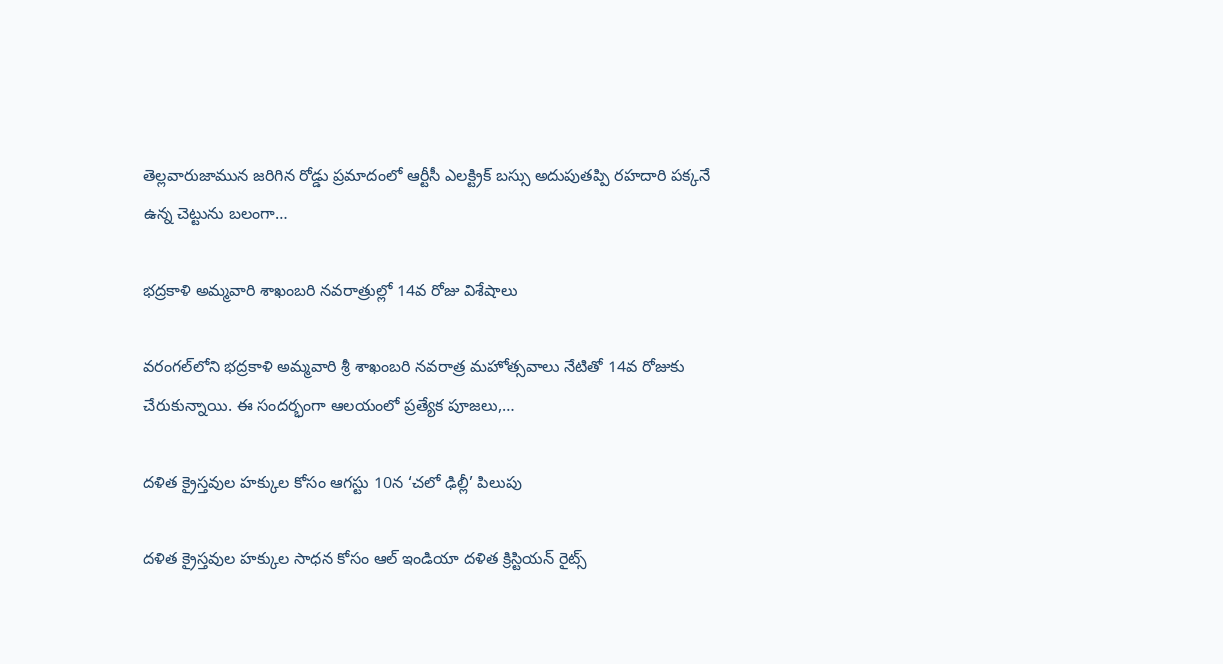తెల్లవారుజామున జరిగిన రోడ్డు ప్రమాదంలో ఆర్టీసీ ఎలక్ట్రిక్ బస్సు అదుపుతప్పి రహదారి పక్కనే ఉన్న చెట్టును బలంగా…

భద్రకాళి అమ్మవారి శాఖంబరి నవరాత్రుల్లో 14వ రోజు విశేషాలు

వరంగల్‌లోని భద్రకాళి అమ్మవారి శ్రీ శాఖంబరి నవరాత్ర మహోత్సవాలు నేటితో 14వ రోజుకు చేరుకున్నాయి. ఈ సందర్భంగా ఆలయంలో ప్రత్యేక పూజలు,…

దళిత క్రైస్తవుల హక్కుల కోసం ఆగస్టు 10న ‘చలో ఢిల్లీ’ పిలుపు

దళిత క్రైస్తవుల హక్కుల సాధన కోసం ఆల్ ఇండియా దళిత క్రిస్టియన్ రైట్స్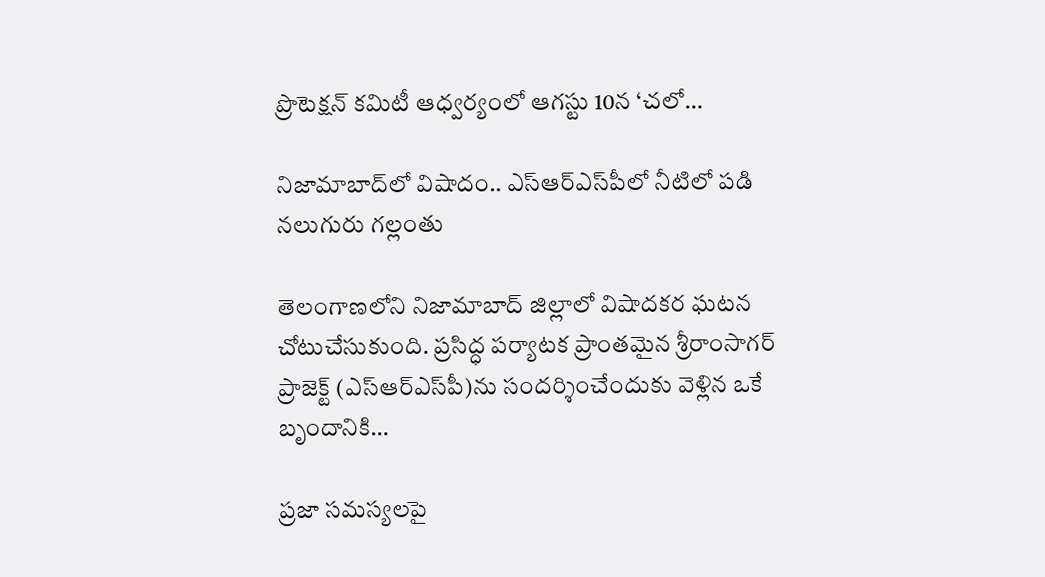ప్రొటెక్షన్ కమిటీ ఆధ్వర్యంలో ఆగస్టు 10న ‘చలో…

నిజామాబాద్‌లో విషాదం.. ఎస్‌ఆర్‌ఎస్‌పీలో నీటిలో పడి నలుగురు గల్లంతు

తెలంగాణలోని నిజామాబాద్ జిల్లాలో విషాదకర ఘటన చోటుచేసుకుంది. ప్రసిద్ధ పర్యాటక ప్రాంతమైన శ్రీరాంసాగర్ ప్రాజెక్ట్ (ఎస్‌ఆర్‌ఎస్‌పీ)ను సందర్శించేందుకు వెళ్లిన ఒకే బృందానికి…

ప్రజా సమస్యలపై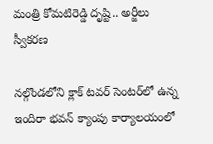మంత్రి కోమటిరెడ్డి దృష్టి.. అర్జీలు స్వీకరణ

నల్గొండలోని క్లాక్ టవర్ సెంటర్‌లో ఉన్న ఇందిరా భవన్ క్యాంపు కార్యాలయంలో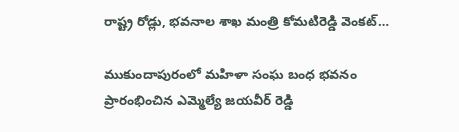రాష్ట్ర రోడ్లు, భవనాల శాఖ మంత్రి కోమటిరెడ్డి వెంకట్…

ముకుందాపురంలో మహిళా సంఘ బంధ భవనం ప్రారంభించిన ఎమ్మెల్యే జయవీర్ రెడ్డి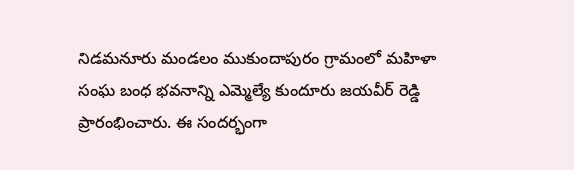నిడమనూరు మండలం ముకుందాపురం గ్రామంలో మహిళా సంఘ బంధ భవనాన్ని ఎమ్మెల్యే కుందూరు జయవీర్ రెడ్డి ప్రారంభించారు. ఈ సందర్భంగా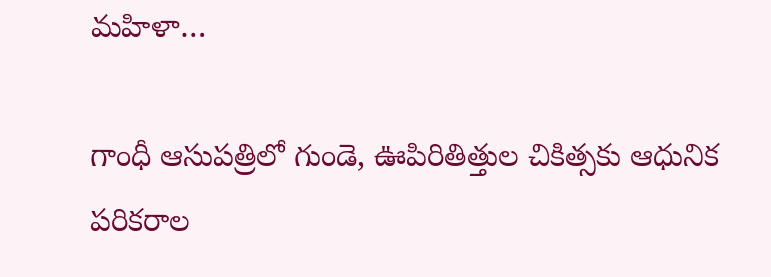మహిళా…

గాంధీ ఆసుపత్రిలో గుండె, ఊపిరితిత్తుల చికిత్సకు ఆధునిక పరికరాల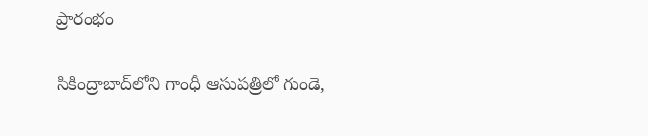ప్రారంభం

సికింద్రాబాద్‌లోని గాంధీ ఆసుపత్రిలో గుండె,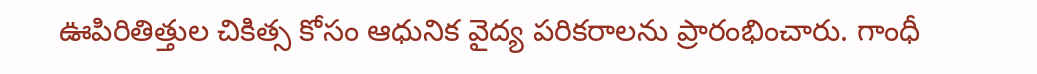ఊపిరితిత్తుల చికిత్స కోసం ఆధునిక వైద్య పరికరాలను ప్రారంభించారు. గాంధీ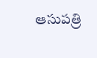ఆసుపత్రి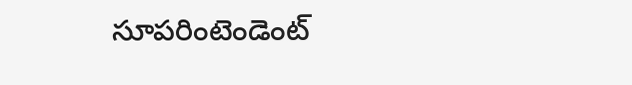సూపరింటెండెంట్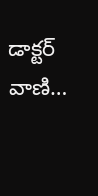డాక్టర్ వాణి…